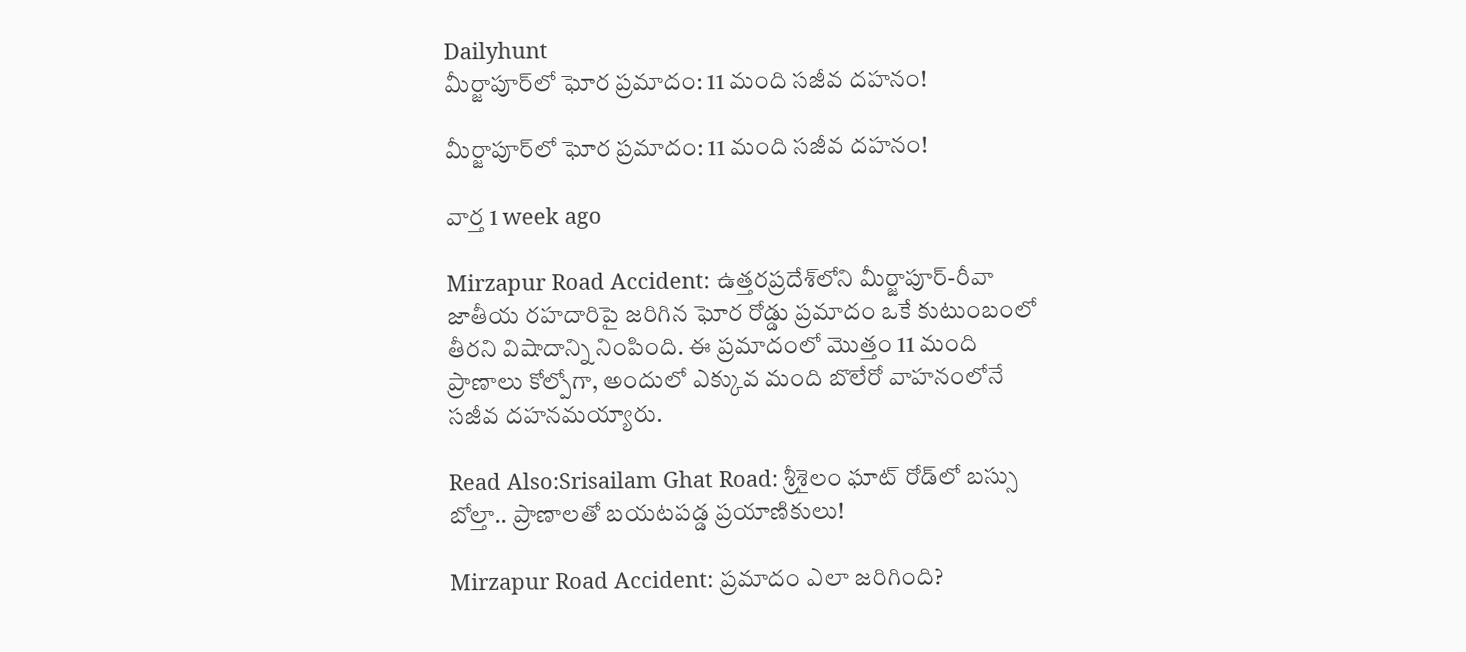Dailyhunt
మీర్జాపూర్‌లో ఘోర ప్రమాదం: 11 మంది సజీవ దహనం!

మీర్జాపూర్‌లో ఘోర ప్రమాదం: 11 మంది సజీవ దహనం!

వార్త 1 week ago

Mirzapur Road Accident: ఉత్తరప్రదేశ్‌లోని మీర్జాపూర్-రీవా జాతీయ రహదారిపై జరిగిన ఘోర రోడ్డు ప్రమాదం ఒకే కుటుంబంలో తీరని విషాదాన్ని నింపింది. ఈ ప్రమాదంలో మొత్తం 11 మంది ప్రాణాలు కోల్పోగా, అందులో ఎక్కువ మంది బొలేరో వాహనంలోనే సజీవ దహనమయ్యారు.

Read Also:Srisailam Ghat Road: శ్రీశైలం ఘాట్ రోడ్‌లో బస్సు బోల్తా.. ప్రాణాలతో బయటపడ్డ ప్రయాణికులు!

Mirzapur Road Accident: ప్రమాదం ఎలా జరిగింది?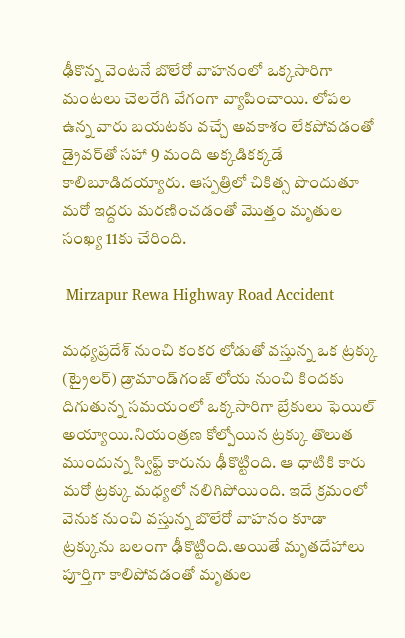ఢీకొన్న వెంటనే బొలేరో వాహనంలో ఒక్కసారిగా మంటలు చెలరేగి వేగంగా వ్యాపించాయి. లోపల ఉన్న వారు బయటకు వచ్చే అవకాశం లేకపోవడంతో డ్రైవర్‌తో సహా 9 మంది అక్కడికక్కడే కాలిబూడిదయ్యారు. ఆస్పత్రిలో చికిత్స పొందుతూ మరో ఇద్దరు మరణించడంతో మొత్తం మృతుల సంఖ్య 11కు చేరింది.

 Mirzapur Rewa Highway Road Accident

మధ్యప్రదేశ్ నుంచి కంకర లోడుతో వస్తున్న ఒక ట్రక్కు (ట్రైలర్) డ్రామాండ్‌గంజ్ లోయ నుంచి కిందకు దిగుతున్న సమయంలో ఒక్కసారిగా బ్రేకులు ఫెయిల్ అయ్యాయి.నియంత్రణ కోల్పోయిన ట్రక్కు తొలుత ముందున్న స్విఫ్ట్ కారును ఢీకొట్టింది. ఆ ధాటికి కారు మరో ట్రక్కు మధ్యలో నలిగిపోయింది. ఇదే క్రమంలో వెనుక నుంచి వస్తున్న బొలేరో వాహనం కూడా ట్రక్కును బలంగా ఢీకొట్టింది.అయితే మృతదేహాలు పూర్తిగా కాలిపోవడంతో మృతుల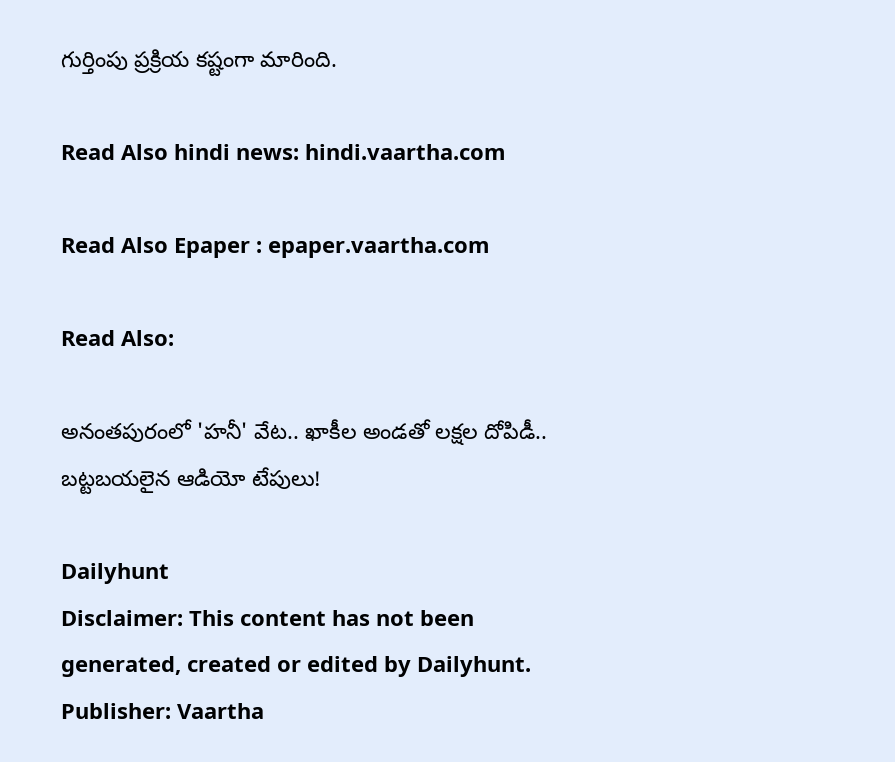గుర్తింపు ప్రక్రియ కష్టంగా మారింది.

Read Also hindi news: hindi.vaartha.com

Read Also Epaper : epaper.vaartha.com

Read Also:

అనంతపురంలో 'హనీ' వేట.. ఖాకీల అండతో లక్షల దోపిడీ.. బట్టబయలైన ఆడియో టేపులు!

Dailyhunt
Disclaimer: This content has not been generated, created or edited by Dailyhunt. Publisher: Vaartha